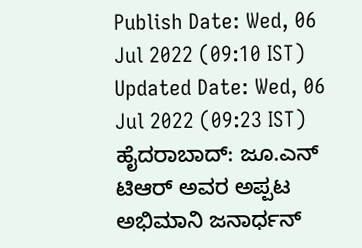Publish Date: Wed, 06 Jul 2022 (09:10 IST)
Updated Date: Wed, 06 Jul 2022 (09:23 IST)
ಹೈದರಾಬಾದ್: ಜೂ.ಎನ್ ಟಿಆರ್ ಅವರ ಅಪ್ಪಟ ಅಭಿಮಾನಿ ಜನಾರ್ಧನ್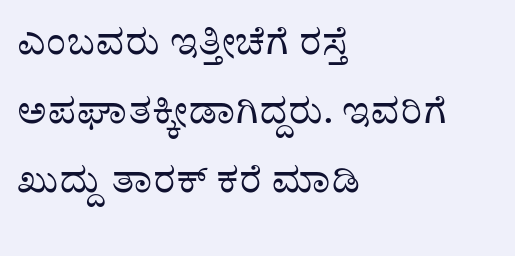ಎಂಬವರು ಇತ್ತೀಚೆಗೆ ರಸ್ತೆ ಅಪಘಾತಕ್ಕೀಡಾಗಿದ್ದರು. ಇವರಿಗೆ ಖುದ್ದು ತಾರಕ್ ಕರೆ ಮಾಡಿ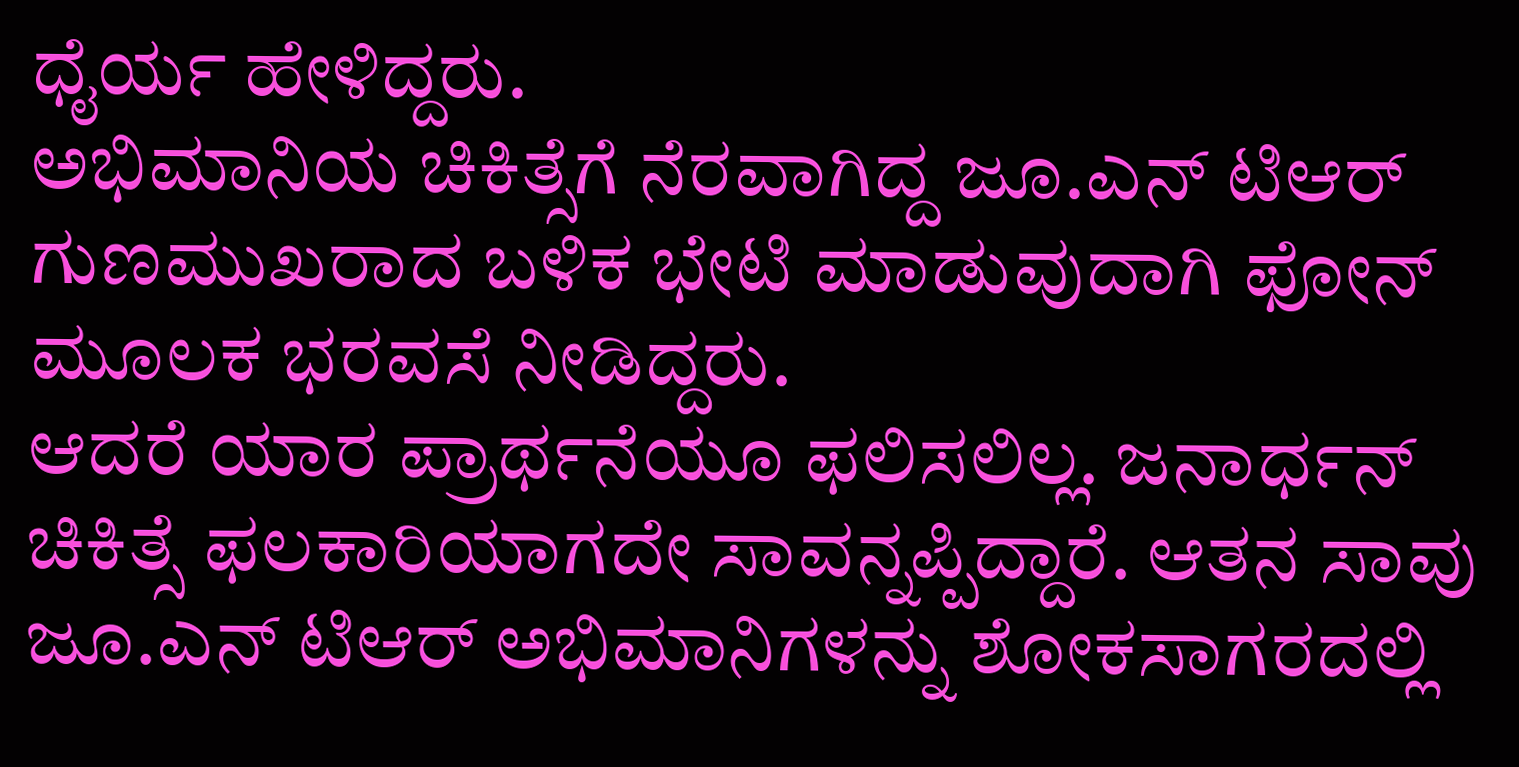ಧೈರ್ಯ ಹೇಳಿದ್ದರು.
ಅಭಿಮಾನಿಯ ಚಿಕಿತ್ಸೆಗೆ ನೆರವಾಗಿದ್ದ ಜೂ.ಎನ್ ಟಿಆರ್ ಗುಣಮುಖರಾದ ಬಳಿಕ ಭೇಟಿ ಮಾಡುವುದಾಗಿ ಫೋನ್ ಮೂಲಕ ಭರವಸೆ ನೀಡಿದ್ದರು.
ಆದರೆ ಯಾರ ಪ್ರಾರ್ಥನೆಯೂ ಫಲಿಸಲಿಲ್ಲ. ಜನಾರ್ಧನ್ ಚಿಕಿತ್ಸೆ ಫಲಕಾರಿಯಾಗದೇ ಸಾವನ್ನಪ್ಪಿದ್ದಾರೆ. ಆತನ ಸಾವು ಜೂ.ಎನ್ ಟಿಆರ್ ಅಭಿಮಾನಿಗಳನ್ನು ಶೋಕಸಾಗರದಲ್ಲಿ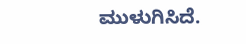ಮುಳುಗಿಸಿದೆ.